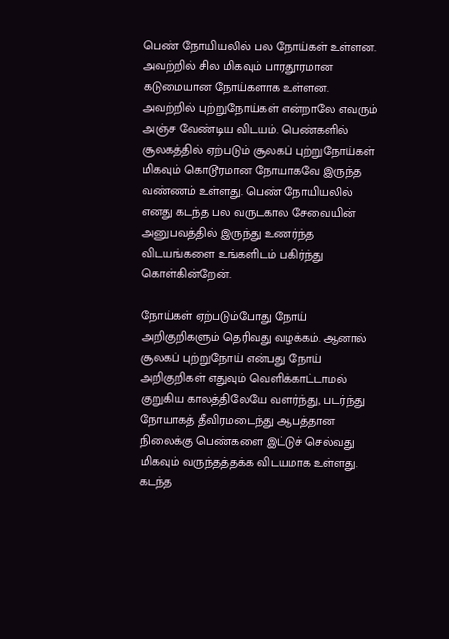பெண் நோயியலில் பல நோய்கள் உள்ளன. அவற்றில் சில மிகவும் பாரதூரமான கடுமையான நோய்களாக உள்ளன. அவற்றில் புற்றுநோய்கள் என்றாலே எவரும் அஞ்ச வேண்டிய விடயம். பெண்களில் சூலகத்தில் ஏற்படும் சூலகப் புற்றுநோய்கள் மிகவும் கொடூரமான நோயாகவே இருந்த வண்ணம் உள்ளது. பெண் நோயியலில் எனது கடந்த பல வருடகால சேவையின் அனுபவத்தில் இருந்து உணர்ந்த விடயங்களை உங்களிடம் பகிர்ந்து கொள்கின்றேன்.

நோய்கள் ஏற்படும்போது நோய் அறிகுறிகளும் தெரிவது வழக்கம். ஆனால் சூலகப் புற்றுநோய் என்பது நோய் அறிகுறிகள் எதுவும் வெளிக்காட்டாமல் குறுகிய காலத்திலேயே வளர்ந்து, படர்ந்து நோயாகத் தீவிரமடைந்து ஆபத்தான நிலைக்கு பெண்களை இட்டுச் செல்வது மிகவும் வருந்தத்தக்க விடயமாக உள்ளது. கடந்த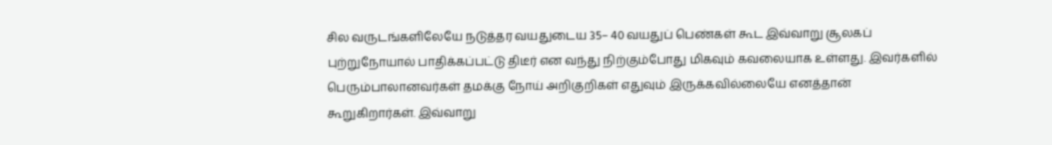சில வருடங்களிலேயே நடுத்தர வயதுடைய 35– 40 வயதுப் பெண்கள் கூட இவ்வாறு சூலகப் புற்றுநோயால் பாதிக்கப்பட்டு திடீர் என வந்து நிற்கும்போது மிகவும் கவலையாக உள்ளது. இவர்களில் பெரும்பாலானவர்கள் தமக்கு நோய் அறிகுறிகள் எதுவும் இருக்கவில்லையே எனத்தான் கூறுகிறார்கள். இவ்வாறு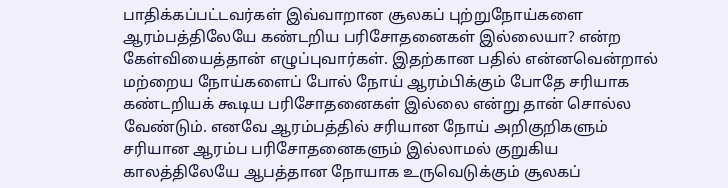பாதிக்கப்பட்டவர்கள் இவ்வாறான சூலகப் புற்றுநோய்களை ஆரம்பத்திலேயே கண்டறிய பரிசோதனைகள் இல்லையா? என்ற கேள்வியைத்தான் எழுப்புவார்கள். இதற்கான பதில் என்னவென்றால் மற்றைய நோய்களைப் போல் நோய் ஆரம்பிக்கும் போதே சரியாக கண்டறியக் கூடிய பரிசோதனைகள் இல்லை என்று தான் சொல்ல வேண்டும். எனவே ஆரம்பத்தில் சரியான நோய் அறிகுறிகளும் சரியான ஆரம்ப பரிசோதனைகளும் இல்லாமல் குறுகிய காலத்திலேயே ஆபத்தான நோயாக உருவெடுக்கும் சூலகப்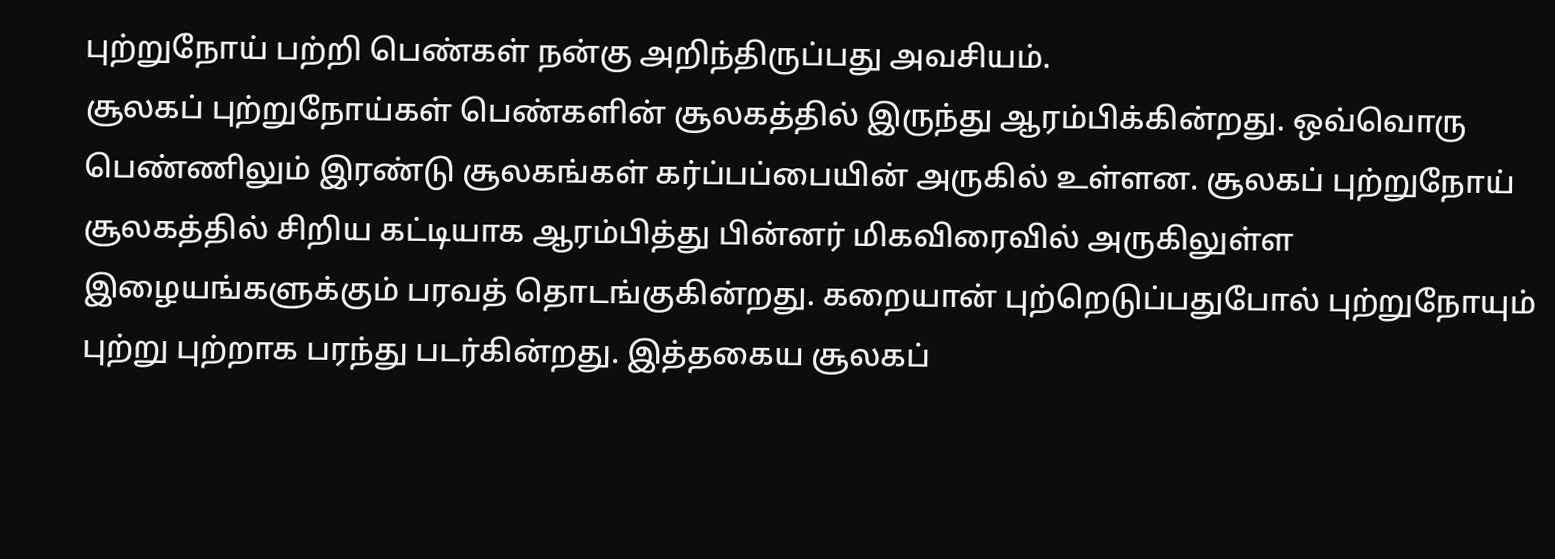புற்றுநோய் பற்றி பெண்கள் நன்கு அறிந்திருப்பது அவசியம்.
சூலகப் புற்றுநோய்கள் பெண்களின் சூலகத்தில் இருந்து ஆரம்பிக்கின்றது. ஒவ்வொரு பெண்ணிலும் இரண்டு சூலகங்கள் கர்ப்பப்பையின் அருகில் உள்ளன. சூலகப் புற்றுநோய் சூலகத்தில் சிறிய கட்டியாக ஆரம்பித்து பின்னர் மிகவிரைவில் அருகிலுள்ள இழையங்களுக்கும் பரவத் தொடங்குகின்றது. கறையான் புற்றெடுப்பதுபோல் புற்றுநோயும் புற்று புற்றாக பரந்து படர்கின்றது. இத்தகைய சூலகப்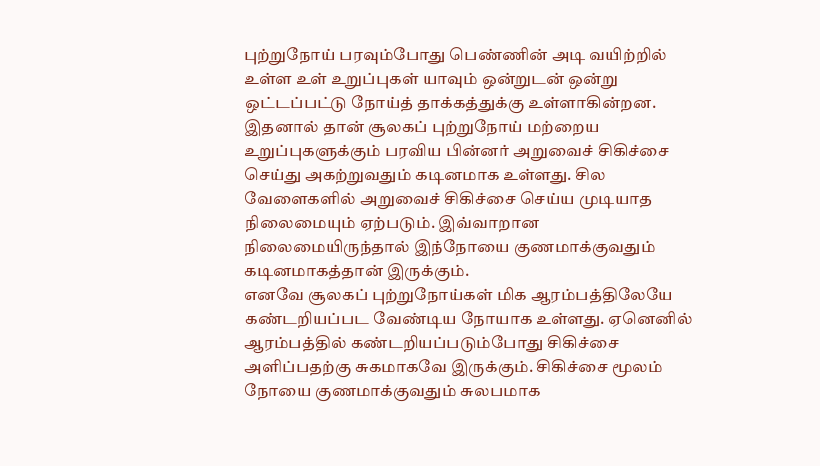புற்றுநோய் பரவும்போது பெண்ணின் அடி வயிற்றில் உள்ள உள் உறுப்புகள் யாவும் ஒன்றுடன் ஒன்று ஒட்டப்பட்டு நோய்த் தாக்கத்துக்கு உள்ளாகின்றன. இதனால் தான் சூலகப் புற்றுநோய் மற்றைய உறுப்புகளுக்கும் பரவிய பின்னர் அறுவைச் சிகிச்சை செய்து அகற்றுவதும் கடினமாக உள்ளது. சில வேளைகளில் அறுவைச் சிகிச்சை செய்ய முடியாத நிலைமையும் ஏற்படும். இவ்வாறான நிலைமையிருந்தால் இந்நோயை குணமாக்குவதும் கடினமாகத்தான் இருக்கும்.
எனவே சூலகப் புற்றுநோய்கள் மிக ஆரம்பத்திலேயே கண்டறியப்பட வேண்டிய நோயாக உள்ளது. ஏனெனில் ஆரம்பத்தில் கண்டறியப்படும்போது சிகிச்சை அளிப்பதற்கு சுகமாகவே இருக்கும். சிகிச்சை மூலம் நோயை குணமாக்குவதும் சுலபமாக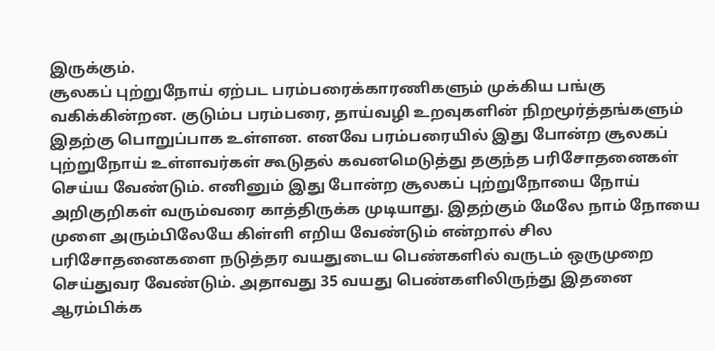இருக்கும்.
சூலகப் புற்றுநோய் ஏற்பட பரம்பரைக்காரணிகளும் முக்கிய பங்கு வகிக்கின்றன. குடும்ப பரம்பரை, தாய்வழி உறவுகளின் நிறமூர்த்தங்களும் இதற்கு பொறுப்பாக உள்ளன. எனவே பரம்பரையில் இது போன்ற சூலகப் புற்றுநோய் உள்ளவர்கள் கூடுதல் கவனமெடுத்து தகுந்த பரிசோதனைகள் செய்ய வேண்டும். எனினும் இது போன்ற சூலகப் புற்றுநோயை நோய் அறிகுறிகள் வரும்வரை காத்திருக்க முடியாது. இதற்கும் மேலே நாம் நோயை முளை அரும்பிலேயே கிள்ளி எறிய வேண்டும் என்றால் சில பரிசோதனைகளை நடுத்தர வயதுடைய பெண்களில் வருடம் ஒருமுறை செய்துவர வேண்டும். அதாவது 35 வயது பெண்களிலிருந்து இதனை ஆரம்பிக்க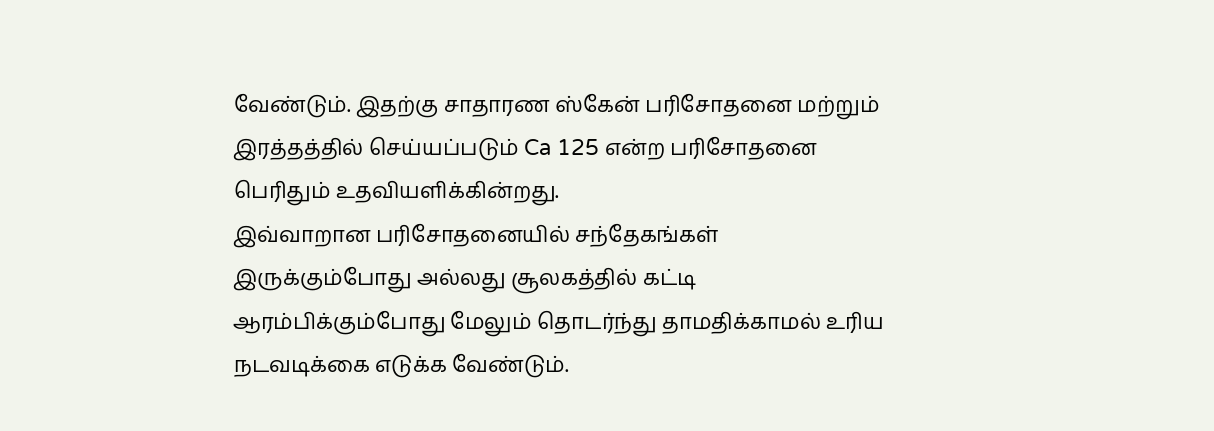வேண்டும். இதற்கு சாதாரண ஸ்கேன் பரிசோதனை மற்றும் இரத்தத்தில் செய்யப்படும் Ca 125 என்ற பரிசோதனை பெரிதும் உதவியளிக்கின்றது.
இவ்வாறான பரிசோதனையில் சந்தேகங்கள் இருக்கும்போது அல்லது சூலகத்தில் கட்டி ஆரம்பிக்கும்போது மேலும் தொடர்ந்து தாமதிக்காமல் உரிய நடவடிக்கை எடுக்க வேண்டும்.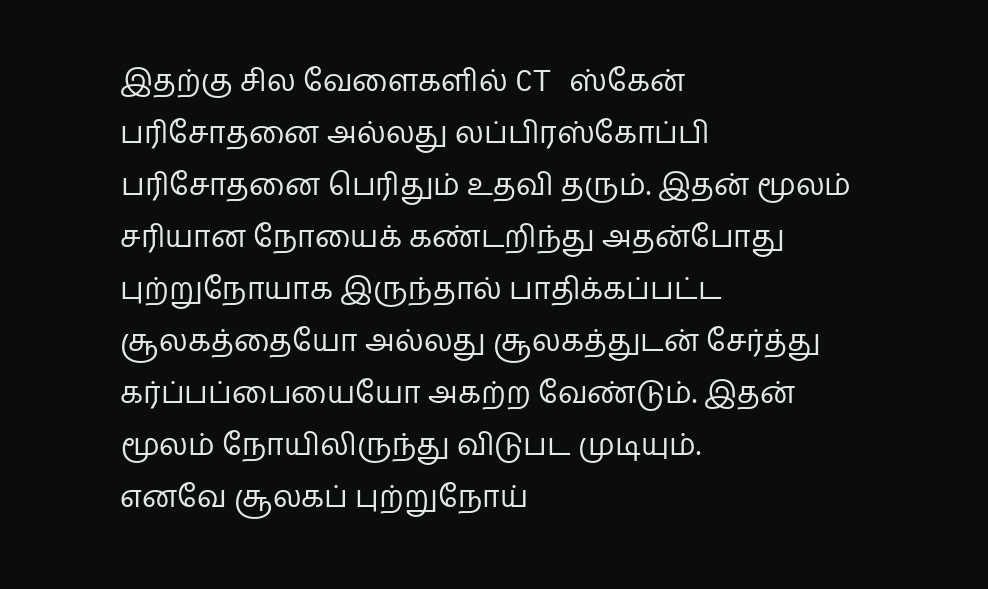இதற்கு சில வேளைகளில் CT ஸ்கேன் பரிசோதனை அல்லது லப்பிரஸ்கோப்பி பரிசோதனை பெரிதும் உதவி தரும். இதன் மூலம் சரியான நோயைக் கண்டறிந்து அதன்போது புற்றுநோயாக இருந்தால் பாதிக்கப்பட்ட சூலகத்தையோ அல்லது சூலகத்துடன் சேர்த்து கர்ப்பப்பையையோ அகற்ற வேண்டும். இதன் மூலம் நோயிலிருந்து விடுபட முடியும்.
எனவே சூலகப் புற்றுநோய்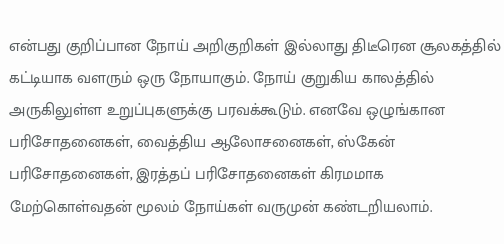என்பது குறிப்பான நோய் அறிகுறிகள் இல்லாது திடீரென சூலகத்தில் கட்டியாக வளரும் ஒரு நோயாகும். நோய் குறுகிய காலத்தில் அருகிலுள்ள உறுப்புகளுக்கு பரவக்கூடும். எனவே ஒழுங்கான பரிசோதனைகள், வைத்திய ஆலோசனைகள், ஸ்கேன் பரிசோதனைகள், இரத்தப் பரிசோதனைகள் கிரமமாக மேற்கொள்வதன் மூலம் நோய்கள் வருமுன் கண்டறியலாம்.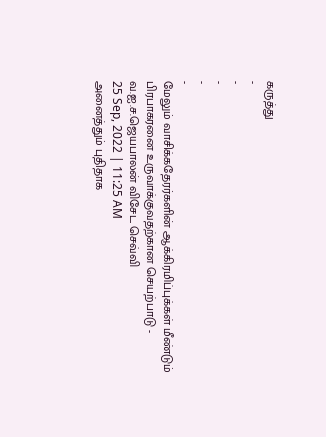கருத்து
-
-
-
-
-
மேலும் வாசிக்கதேரர்களின் ஆக்கிரமிப்புக்கள் மீண்டும் பிரபாகரனை உருவாக்குவதற்கான செயற்பாடு - வ.ஐ.ச.ஜெயபாலன் விசேட செவ்வி
25 Sep, 2022 | 11:25 AM
அனைத்தும் புதிதாக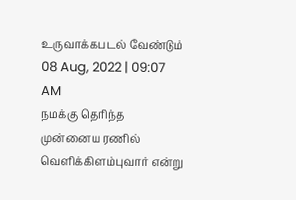உருவாக்கபடல் வேண்டும்
08 Aug, 2022 | 09:07 AM
நமக்கு தெரிந்த முன்னைய ரணில் வெளிக்கிளம்புவார் என்று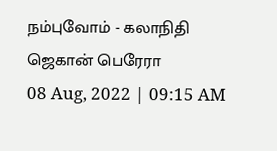நம்புவோம் - கலாநிதி ஜெகான் பெரேரா
08 Aug, 2022 | 09:15 AM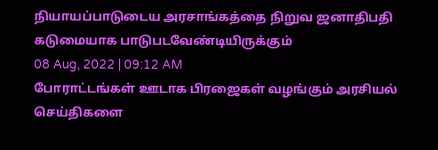நியாயப்பாடுடைய அரசாங்கத்தை நிறுவ ஜனாதிபதி கடுமையாக பாடுபடவேண்டியிருக்கும்
08 Aug, 2022 | 09:12 AM
போராட்டங்கள் ஊடாக பிரஜைகள் வழங்கும் அரசியல் செய்திகளை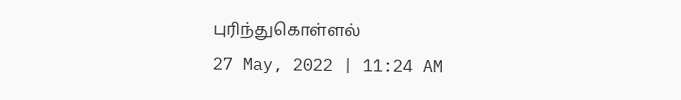புரிந்துகொள்ளல்
27 May, 2022 | 11:24 AM